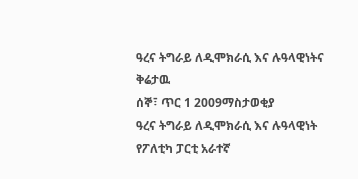ዓረና ትግራይ ለዲሞክራሲ እና ሉዓላዊነትና ቅሬታዉ
ሰኞ፣ ጥር 1 2009ማስታወቂያ
ዓረና ትግራይ ለዲሞክራሲ እና ሉዓላዊነት የፖለቲካ ፓርቲ አራተኛ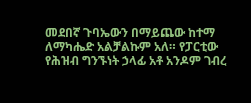መደበኛ ጉባኤውን በማይጨው ከተማ ለማካሔድ አልቻልኩም አለ። የፓርቲው የሕዝብ ግንኙነት ኃላፊ አቶ አንዶም ገብረ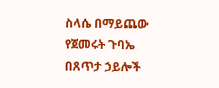ስላሴ በማይጨው የጀመሩት ጉባኤ በጸጥታ ኃይሎች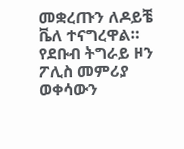መቋረጡን ለዶይቼ ቬለ ተናግረዋል። የደቡብ ትግራይ ዞን ፖሊስ መምሪያ ወቀሳውን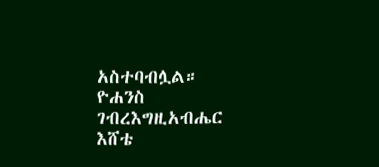አስተባብሏል።
ዮሐንስ ገብረእግዚአብሔር
እሸቴ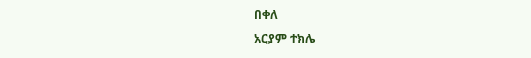በቀለ
አርያም ተክሌ